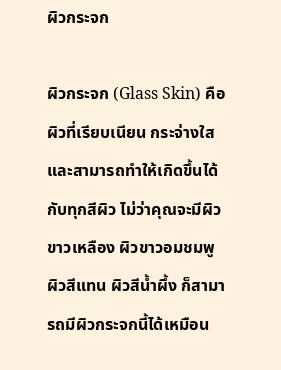ผิวกระจก

ผิวกระจก (Glass Skin) คือผิวที่เรียบเนียน กระจ่างใส และสามารถทำให้เกิดขึ้นได้กับทุกสีผิว ไม่ว่าคุณจะมีผิวขาวเหลือง ผิวขาวอมชมพู ผิวสีแทน ผิวสีน้ำผึ้ง ก็สามารถมีผิวกระจกนี้ได้เหมือน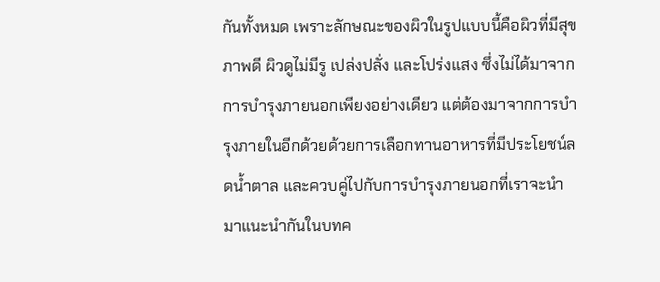กันทั้งหมด เพราะลักษณะของผิวในรูปแบบนี้คือผิวที่มีสุขภาพดี ผิวดูไม่มีรู เปล่งปลั่ง และโปร่งแสง ซึ่งไม่ได้มาจากการบำรุงภายนอกเพียงอย่างเดียว แต่ต้องมาจากการบำรุงภายในอีกด้วยด้วยการเลือกทานอาหารที่มีประโยชน์ลดน้ำตาล และควบคู่ไปกับการบำรุงภายนอกที่เราจะนำมาแนะนำกันในบทค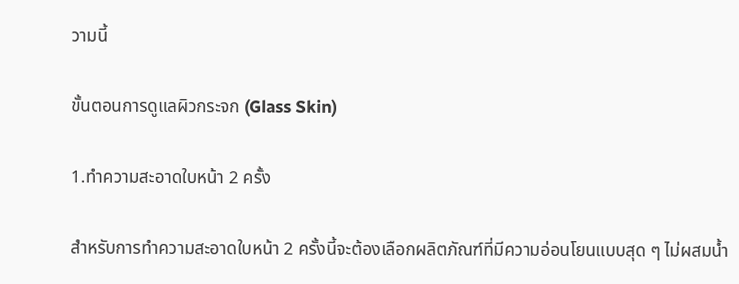วามนี้

ขั้นตอนการดูแลผิวกระจก (Glass Skin)

1.ทำความสะอาดใบหน้า 2 ครั้ง

สำหรับการทำความสะอาดใบหน้า 2 ครั้งนี้จะต้องเลือกผลิตภัณฑ์ที่มีความอ่อนโยนแบบสุด ๆ ไม่ผสมน้ำ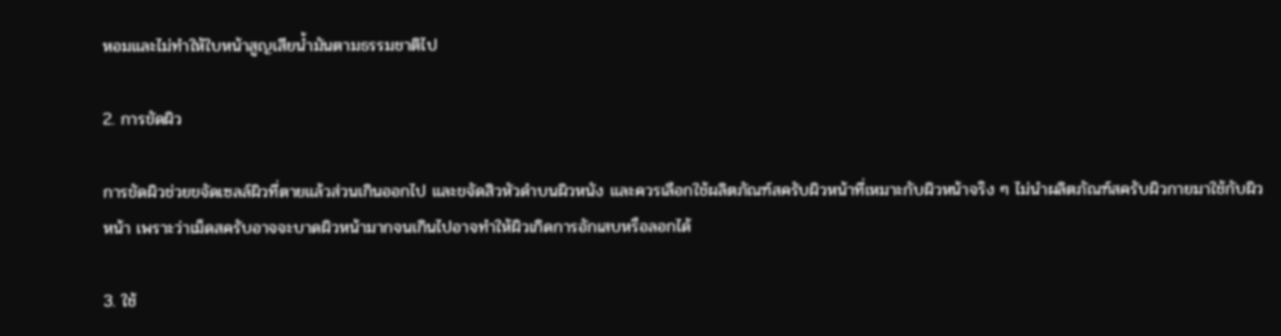หอมและไม่ทำให้ใบหน้าสูญเสียน้ำมันตามธรรมชาติไป

2. การขัดผิว

การขัดผิวช่วยขจัดเซลล์ผิวที่ตายแล้วส่วนเกินออกไป และขจัดสิวหัวดำบนผิวหนัง และควรเลือกใช้ผลิตภัณฑ์สครับผิวหน้าที่เหมาะกับผิวหน้าจริง ๆ ไม่นำผลิตภัณฑ์สครับผิวกายมาใช้กับผิวหน้า เพราะว่าเม็ดสครับอาจจะบาดผิวหน้ามากจนเกินไปอาจทำให้ผิวเกิดการอักเสบหรือลอกได้

3. ใช้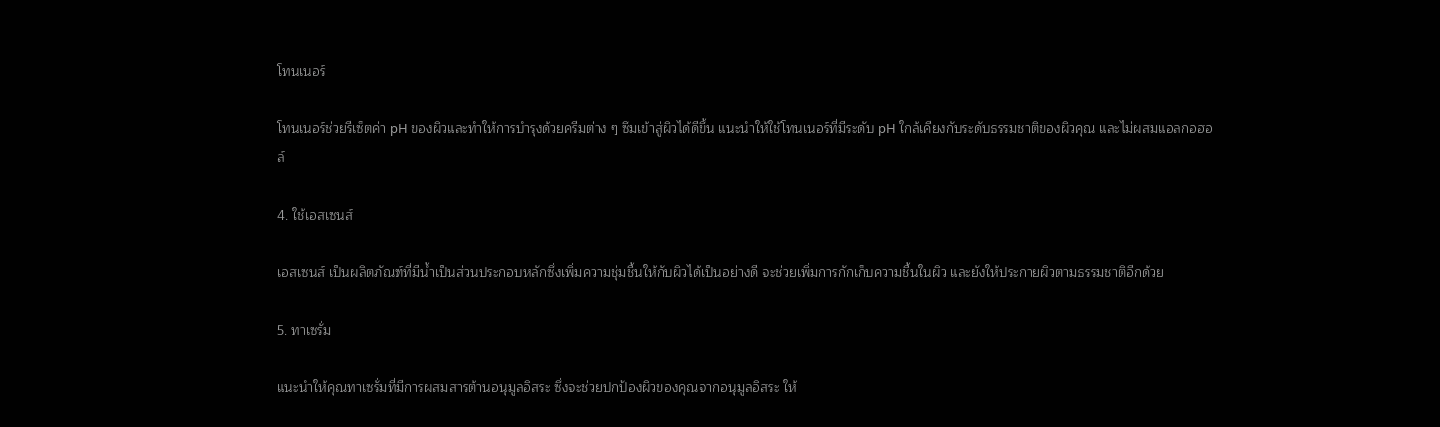โทนเนอร์

โทนเนอร์ช่วยรีเซ็ตค่า pH ของผิวและทำให้การบำรุงด้วยครีมต่าง ๆ ซึมเข้าสู่ผิวได้ดีขึ้น แนะนำให้ใช้โทนเนอร์ที่มีระดับ pH ใกล้เคียงกับระดับธรรมชาติของผิวคุณ และไม่ผสมแอลกอฮอล์

4. ใช้เอสเซนส์

เอสเซนส์ เป็นผลิตภัณฑ์ที่มีน้ำเป็นส่วนประกอบหลักซึ่งเพิ่มความชุ่มชื้นให้กับผิวได้เป็นอย่างดี จะช่วยเพิ่มการกักเก็บความชื้นในผิว และยังให้ประกายผิวตามธรรมชาติอีกด้วย

5. ทาเซรั่ม

แนะนำให้คุณทาเซรั่มที่มีการผสมสารต้านอนุมูลอิสระ ซึ่งจะช่วยปกป้องผิวของคุณจากอนุมูลอิสระ ให้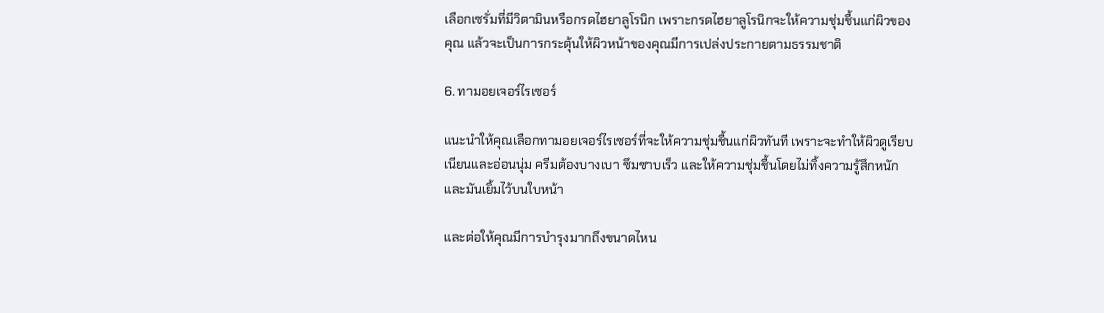เลือกเซรั่มที่มีวิตามินหรือกรดไฮยาลูโรนิก เพราะกรดไฮยาลูโรนิกจะให้ความชุ่มชื้นแก่ผิวของคุณ แล้วจะเป็นการกระตุ้นให้ผิวหน้าของคุณมีการเปล่งประกายตามธรรมชาติ

6. ทามอยเจอร์ไรเซอร์

แนะนำให้คุณเลือกทามอยเจอร์ไรเซอร์ที่จะให้ความชุ่มชื้นแก่ผิวทันที เพราะจะทำให้ผิวดูเรียบเนียนและอ่อนนุ่ม ครีมต้องบางเบา ซึมซาบเร็ว และให้ความชุ่มชื้นโดยไม่ทิ้งความรู้สึกหนักและมันเยิ้มไว้บนใบหน้า

และต่อให้คุณมีการบำรุงมากถึงขนาดไหน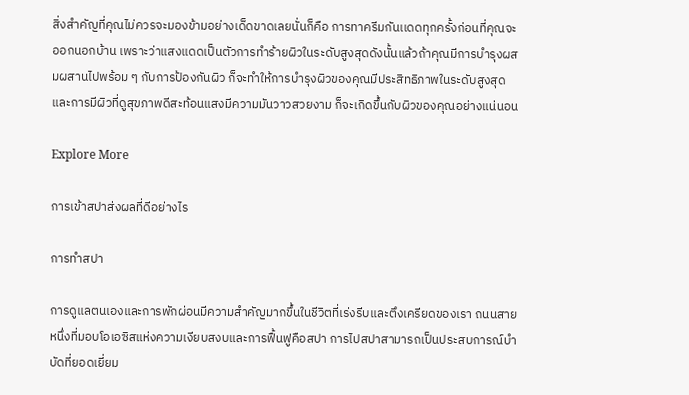สิ่งสำคัญที่คุณไม่ควรจะมองข้ามอย่างเด็ดขาดเลยนั่นก็คือ การทาครีมกันเเดดทุกครั้งก่อนที่คุณจะออกนอกบ้าน เพราะว่าแสงแดดเป็นตัวการทำร้ายผิวในระดับสูงสุดดังนั้นแล้วถ้าคุณมีการบำรุงผสมผสานไปพร้อม ๆ กับการป้องกันผิว ก็จะทำให้การบำรุงผิวของคุณมีประสิทธิภาพในระดับสูงสุด และการมีผิวที่ดูสุขภาพดีสะท้อนแสงมีความมันวาวสวยงาม ก็จะเกิดขึ้นกับผิวของคุณอย่างแน่นอน

Explore More

การเข้าสปาส่งผลที่ดีอย่างไร

การทำสปา

การดูแลตนเองและการพักผ่อนมีความสำคัญมากขึ้นในชีวิตที่เร่งรีบและตึงเครียดของเรา ถนนสายหนึ่งที่มอบโอเอซิสแห่งความเงียบสงบและการฟื้นฟูคือสปา การไปสปาสามารถเป็นประสบการณ์บำบัดที่ยอดเยี่ยม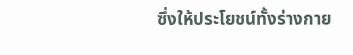ซึ่งให้ประโยชน์ทั้งร่างกาย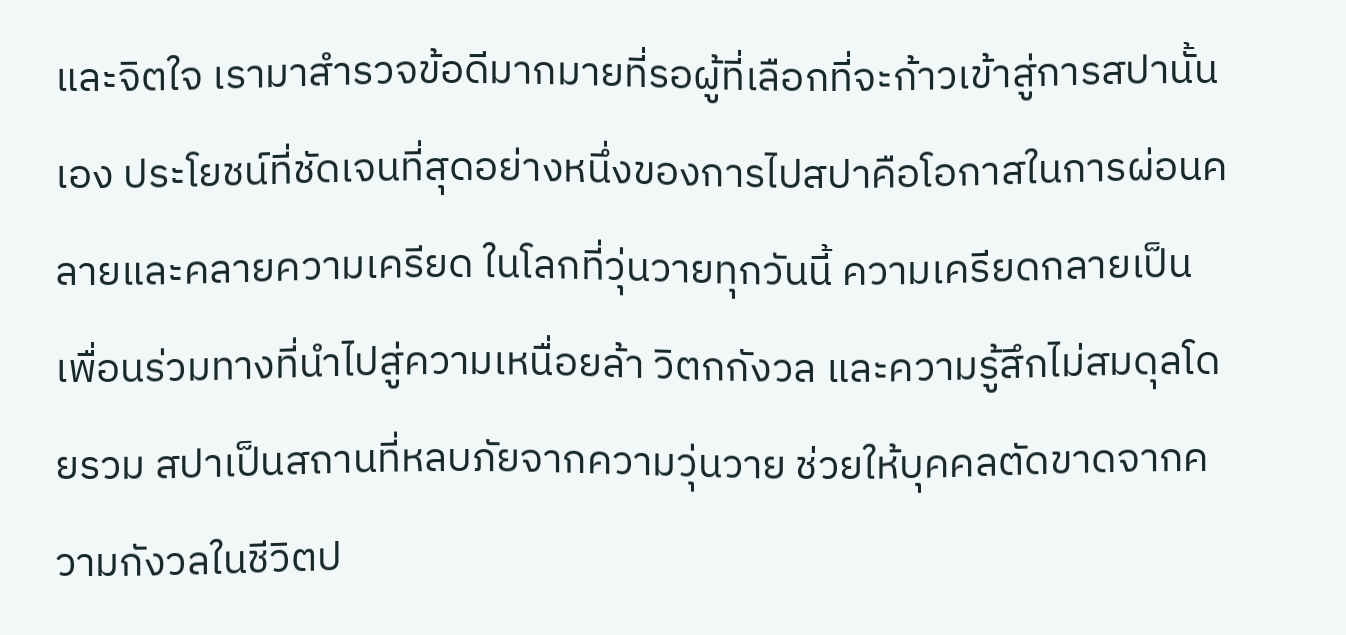และจิตใจ เรามาสำรวจข้อดีมากมายที่รอผู้ที่เลือกที่จะก้าวเข้าสู่การสปานั้นเอง ประโยชน์ที่ชัดเจนที่สุดอย่างหนึ่งของการไปสปาคือโอกาสในการผ่อนคลายและคลายความเครียด ในโลกที่วุ่นวายทุกวันนี้ ความเครียดกลายเป็นเพื่อนร่วมทางที่นำไปสู่ความเหนื่อยล้า วิตกกังวล และความรู้สึกไม่สมดุลโดยรวม สปาเป็นสถานที่หลบภัยจากความวุ่นวาย ช่วยให้บุคคลตัดขาดจากความกังวลในชีวิตป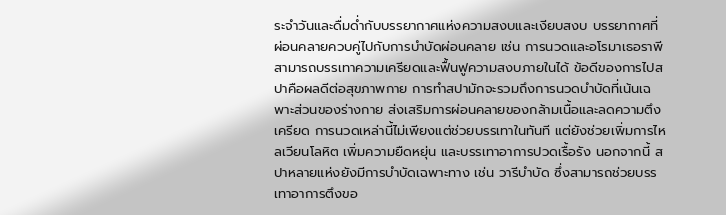ระจำวันและดื่มด่ำกับบรรยากาศแห่งความสงบและเงียบสงบ บรรยากาศที่ผ่อนคลายควบคู่ไปกับการบำบัดผ่อนคลาย เช่น การนวดและอโรมาเธอราพีสามารถบรรเทาความเครียดและฟื้นฟูความสงบภายในได้ ข้อดีของการไปสปาคือผลดีต่อสุขภาพกาย การทำสปามักจะรวมถึงการนวดบำบัดที่เน้นเฉพาะส่วนของร่างกาย ส่งเสริมการผ่อนคลายของกล้ามเนื้อและลดความตึงเครียด การนวดเหล่านี้ไม่เพียงแต่ช่วยบรรเทาในทันที แต่ยังช่วยเพิ่มการไหลเวียนโลหิต เพิ่มความยืดหยุ่น และบรรเทาอาการปวดเรื้อรัง นอกจากนี้ สปาหลายแห่งยังมีการบำบัดเฉพาะทาง เช่น วารีบำบัด ซึ่งสามารถช่วยบรรเทาอาการตึงขอ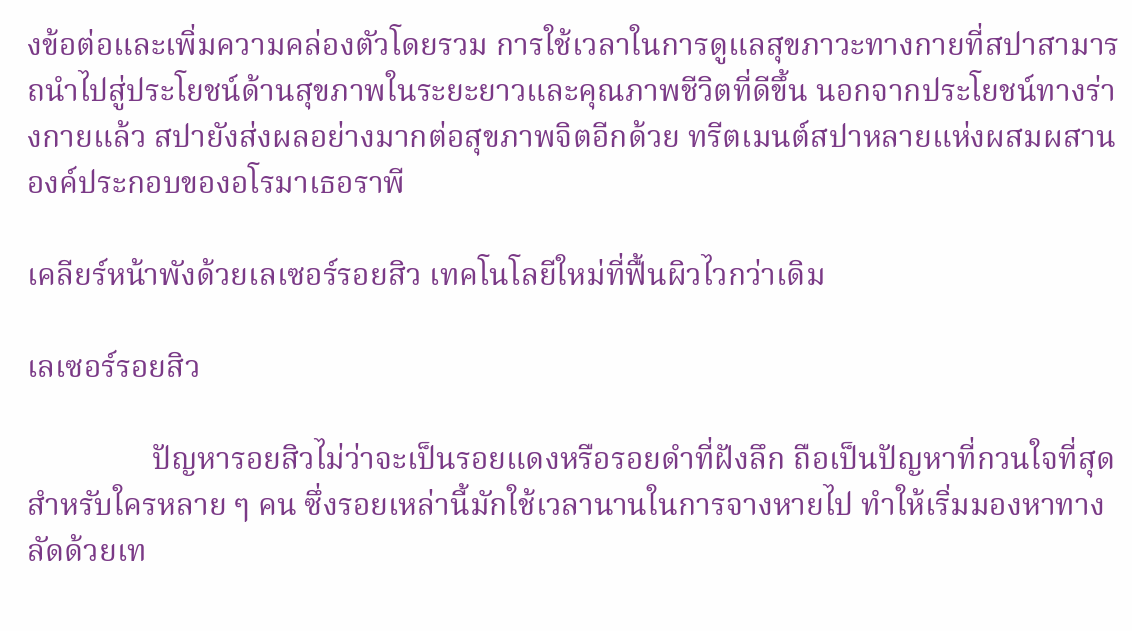งข้อต่อและเพิ่มความคล่องตัวโดยรวม การใช้เวลาในการดูแลสุขภาวะทางกายที่สปาสามารถนำไปสู่ประโยชน์ด้านสุขภาพในระยะยาวและคุณภาพชีวิตที่ดีขึ้น นอกจากประโยชน์ทางร่างกายแล้ว สปายังส่งผลอย่างมากต่อสุขภาพจิตอีกด้วย ทรีตเมนต์สปาหลายแห่งผสมผสานองค์ประกอบของอโรมาเธอราพี

เคลียร์หน้าพังด้วยเลเซอร์รอยสิว เทคโนโลยีใหม่ที่ฟื้นผิวไวกว่าเดิม

เลเซอร์รอยสิว

                ปัญหารอยสิวไม่ว่าจะเป็นรอยแดงหรือรอยดำที่ฝังลึก ถือเป็นปัญหาที่กวนใจที่สุดสำหรับใครหลาย ๆ คน ซึ่งรอยเหล่านี้มักใช้เวลานานในการจางหายไป ทำให้เริ่มมองหาทางลัดด้วยเท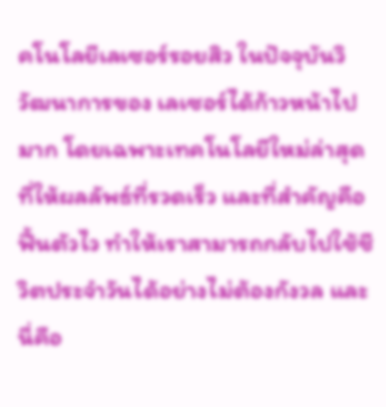คโนโลยีเลเซอร์รอยสิว ในปัจจุบันวิวัฒนาการของ เลเซอร์ได้ก้าวหน้าไปมาก โดยเฉพาะเทคโนโลยีใหม่ล่าสุดที่ให้ผลลัพธ์ที่รวดเร็ว และที่สำคัญคือฟื้นตัวไว ทำให้เราสามารถกลับไปใช้ชีวิตประจำวันได้อย่างไม่ต้องกังวล และนี่คือ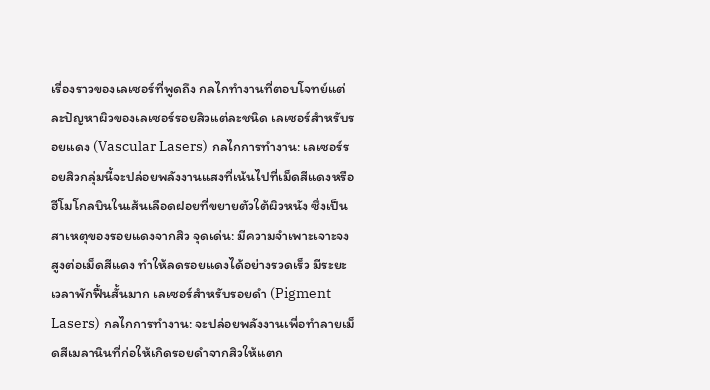เรื่องราวของเลเซอร์ที่พูดถึง กลไกทำงานที่ตอบโจทย์แต่ละปัญหาผิวของเลเซอร์รอยสิวแต่ละชนิด เลเซอร์สำหรับรอยแดง (Vascular Lasers) กลไกการทำงาน: เลเซอร์รอยสิวกลุ่มนี้จะปล่อยพลังงานแสงที่เน้นไปที่เม็ดสีแดงหรือฮีโมโกลบินในเส้นเลือดฝอยที่ขยายตัวใต้ผิวหนัง ซึ่งเป็นสาเหตุของรอยแดงจากสิว จุดเด่น: มีความจำเพาะเจาะจงสูงต่อเม็ดสีแดง ทำให้ลดรอยแดงได้อย่างรวดเร็ว มีระยะเวลาพักฟื้นสั้นมาก เลเซอร์สำหรับรอยดำ (Pigment Lasers) กลไกการทำงาน: จะปล่อยพลังงานเพื่อทำลายเม็ดสีเมลานินที่ก่อให้เกิดรอยดำจากสิวให้แตก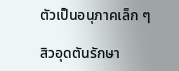ตัวเป็นอนุภาคเล็ก ๆ

สิวอุดตันรักษา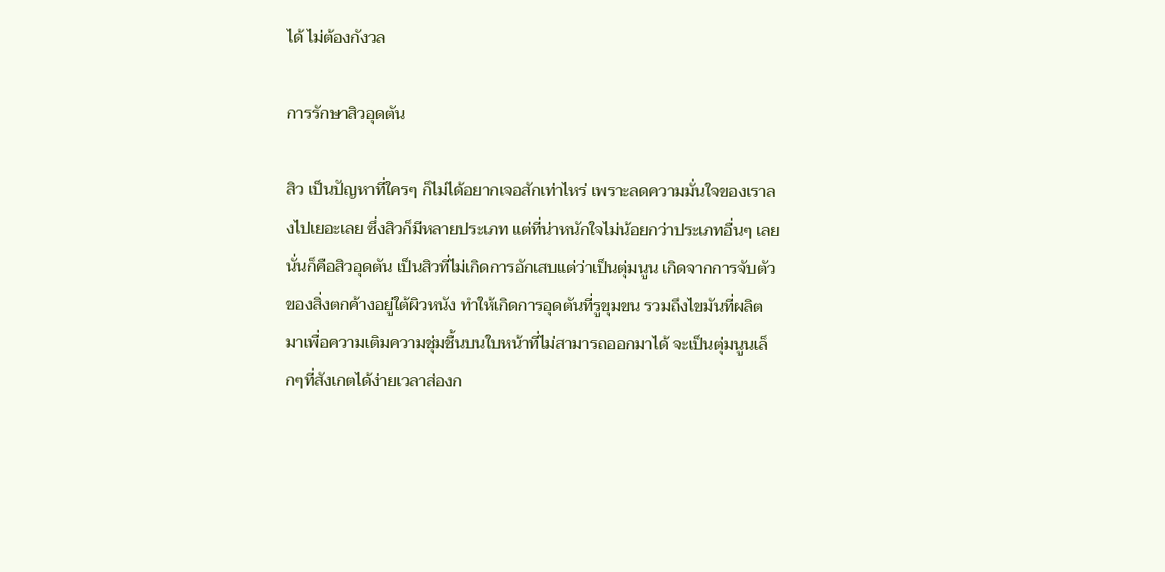ได้ ไม่ต้องกังวล

การรักษาสิวอุดตัน

สิว เป็นปัญหาที่ใครๆ ก็ไม่ได้อยากเจอสักเท่าไหร่ เพราะลดความมั่นใจของเราลงไปเยอะเลย ซึ่งสิวก็มีหลายประเภท แต่ที่น่าหนักใจไม่น้อยกว่าประเภทอื่นๆ เลยนั่นก็คือสิวอุดตัน เป็นสิวที่ไม่เกิดการอักเสบแต่ว่าเป็นตุ่มนูน เกิดจากการจับตัวของสิ่งตกค้างอยู่ใต้ผิวหนัง ทำให้เกิดการอุดตันที่รูขุมขน รวมถึงไขมันที่ผลิตมาเพื่อความเติมความชุ่มชื้นบนใบหน้าที่ไม่สามารถออกมาได้ จะเป็นตุ่มนูนเล็กๆที่สังเกตได้ง่ายเวลาส่องก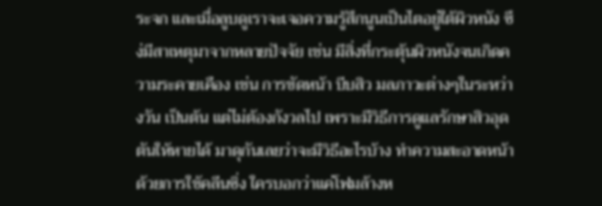ระจก และเมื่อลูบดูเราจะเจอความรู้สึกนูนเป็นไตอยู่ใต้ผิวหนัง ซึง่มีสาเหตุมาจากหลายปัจจัย เช่น มีสิ่งที่กระตุ้นผิวหนังจนเกิดความระคายเคือง เช่น การขัดหน้า บีบสิว มลภาวะต่างๆในระหว่างวัน เป็นต้น แต่ไม่ต้องกังวลไป เพราะมีวิธีการดูแลรักษาสิวอุดตันให้หายได้ มาดุกันเลยว่าจะมีวิธีอะไรบ้าง ทำความสะอาดหน้าด้วยการใช้คลีนซิ่ง ใครบอกว่าแค่โฟมล้างห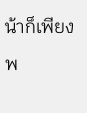น้าก็เพียงพ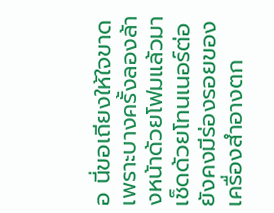อ นี่ขอเถียงให้ใจขาด เพราะบางครั้งลองล้างหน้าด้วยโฟมแล้วมาเช็ดด้วยโทนเนอร์ต่อยังคงมีร่องรอยของเครื่องสำอางตก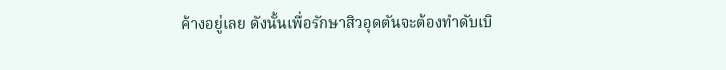ค้างอยู่เลย ดังนั้นเพื่อรักษาสิวอุดตันจะต้องทำดับเบิ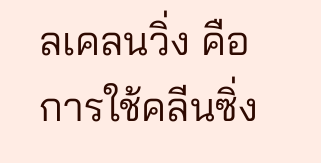ลเคลนวิ่ง คือการใช้คลีนซิ่ง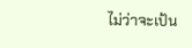ไม่ว่าจะเป้น